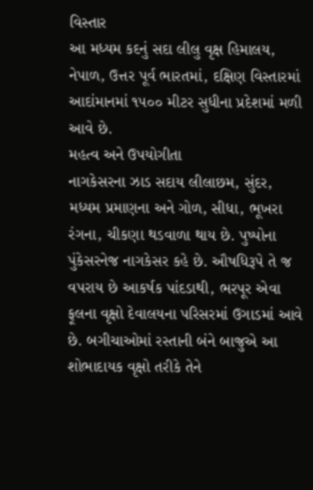વિસ્તાર
આ મધ્યમ કદનું સદા લીલુ વૃક્ષ હિમાલય, નેપાળ, ઉત્તર પૂર્વ ભારતમાં, દક્ષિણ વિસ્તારમાં આદાંમાનમાં ૧૫૦૦ મીટર સુધીના પ્રદેશમાં મળી આવે છે.
મહત્વ અને ઉપયોગીતા
નાગકેસરના ઝાડ સદાય લીલાછમ, સુંદર, મધ્યમ પ્રમાણના અને ગોળ, સીધા, ભૂખરા રંગના, ચીકણા થડવાળા થાય છે. પુષ્પોના પુંકેસરનેજ નાગકેસર કહે છે. ઔષધિરૂપે તે જ વપરાય છે આકર્ષક પાંદડાથી, ભરપૂર એવા ફૂલના વૃક્ષો દેવાલયના પરિસરમાં ઉગાડમાં આવે છે. બગીચાઓમાં રસ્તાની બંને બાજુએ આ શોભાદાયક વૃક્ષો તરીકે તેને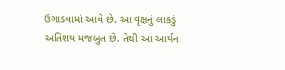ઉગાડવામાં આવે છે. આ વૃક્ષનું લાકડું અતિશય મજબુત છે. તેથી આ આર્યન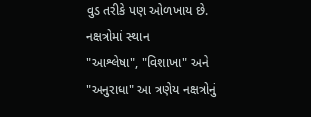વુડ તરીકે પણ ઓળખાય છે.
નક્ષત્રોમાં સ્થાન
"આશ્લેષા", "વિશાખા" અને "અનુરાધા" આ ત્રણેય નક્ષત્રોનું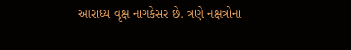આરાધ્ય વૃક્ષ નાગકેસર છે. ત્રણે નક્ષત્રોના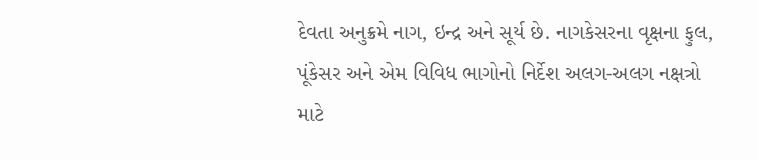દેવતા અનુક્રમે નાગ, ઇન્દ્ર અને સૂર્ય છે. નાગકેસરના વૃક્ષના ફુલ, પૂંકેસર અને એમ વિવિધ ભાગોનો નિર્દેશ અલગ-અલગ નક્ષત્રો માટે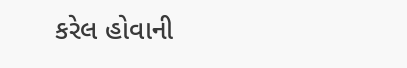કરેલ હોવાની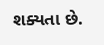શક્યતા છે.